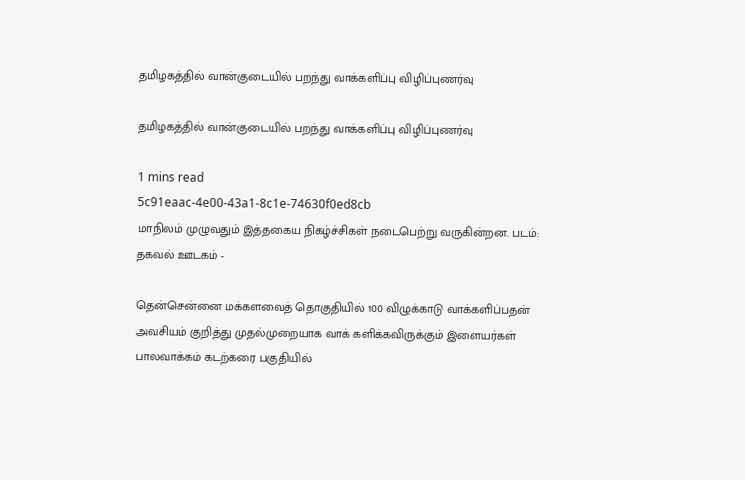தமிழகத்தில் வான்குடையில் பறந்து வாக்களிப்பு விழிப்புணர்வு

தமிழகத்தில் வான்குடையில் பறந்து வாக்களிப்பு விழிப்புணர்வு

1 mins read
5c91eaac-4e00-43a1-8c1e-74630f0ed8cb
மாநிலம் முழுவதும் இத்தகைய நிகழ்ச்சிகள் நடைபெற்று வருகின்றன. படம்: தகவல் ஊடகம் -

தென்சென்னை மக்களவைத் தொகுதியில் 100 விழுக்காடு வாக்களிப்பதன் அவசியம் குறித்து முதல்முறையாக வாக் களிக்கவிருக்கும் இளையர்கள் பாலவாக்கம் கடற்கரை பகுதியில்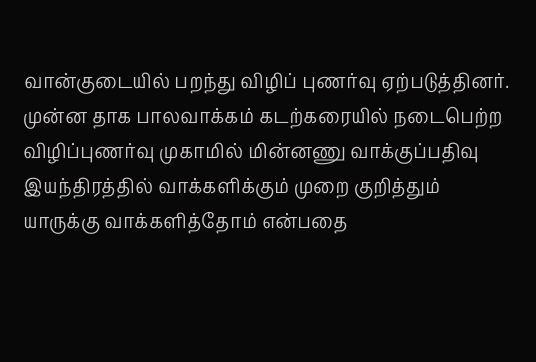வான்குடையில் பறந்து விழிப் புணர்வு ஏற்படுத்தினர். முன்ன தாக பாலவாக்கம் கடற்கரையில் நடைபெற்ற விழிப்புணர்வு முகாமில் மின்னணு வாக்குப்பதிவு இயந்திரத்தில் வாக்களிக்கும் முறை குறித்தும் யாருக்கு வாக்களித்தோம் என்பதை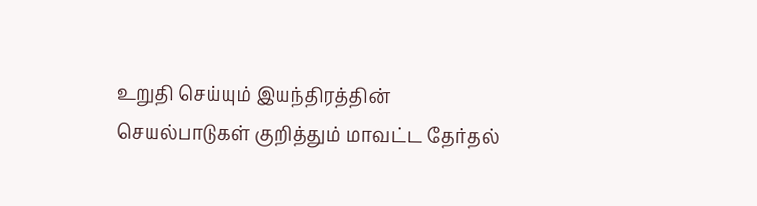உறுதி செய்யும் இயந்திரத்தின் செயல்பாடுகள் குறித்தும் மாவட்ட தேர்தல்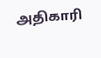அதிகாரி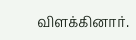விளக்கினார்.